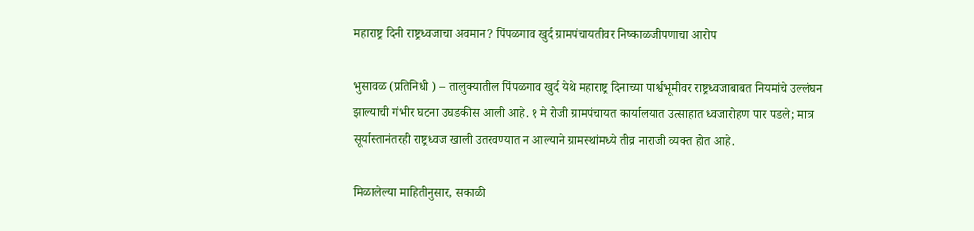महाराष्ट्र दिनी राष्ट्रध्वजाचा अवमान? पिंपळगाव खुर्द ग्रामपंचायतीवर निष्काळजीपणाचा आरोप

भुसावळ (प्रतिनिधी ) – तालुक्यातील पिंपळगाव खुर्द येथे महाराष्ट्र दिनाच्या पार्श्वभूमीवर राष्ट्रध्वजाबाबत नियमांचे उल्लंघन झाल्याची गंभीर घटना उघडकीस आली आहे. १ मे रोजी ग्रामपंचायत कार्यालयात उत्साहात ध्वजारोहण पार पडले; मात्र सूर्यास्तानंतरही राष्ट्रध्वज खाली उतरवण्यात न आल्याने ग्रामस्थांमध्ये तीव्र नाराजी व्यक्त होत आहे.

मिळालेल्या माहितीनुसार, सकाळी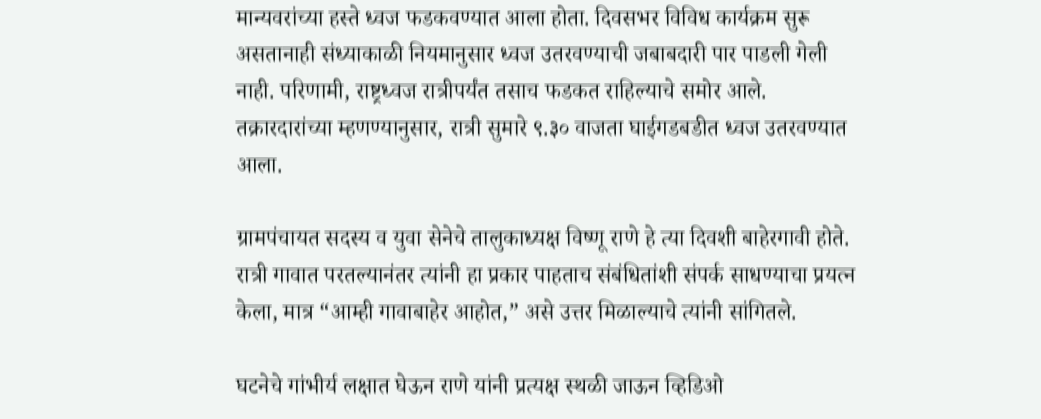मान्यवरांच्या हस्ते ध्वज फडकवण्यात आला होता. दिवसभर विविध कार्यक्रम सुरू असतानाही संध्याकाळी नियमानुसार ध्वज उतरवण्याची जबाबदारी पार पाडली गेली नाही. परिणामी, राष्ट्रध्वज रात्रीपर्यंत तसाच फडकत राहिल्याचे समोर आले. तक्रारदारांच्या म्हणण्यानुसार, रात्री सुमारे ९.३० वाजता घाईगडबडीत ध्वज उतरवण्यात आला.

ग्रामपंचायत सदस्य व युवा सेनेचे तालुकाध्यक्ष विष्णू राणे हे त्या दिवशी बाहेरगावी होते. रात्री गावात परतल्यानंतर त्यांनी हा प्रकार पाहताच संबंधितांशी संपर्क साधण्याचा प्रयत्न केला, मात्र “आम्ही गावाबाहेर आहोत,” असे उत्तर मिळाल्याचे त्यांनी सांगितले.

घटनेचे गांभीर्य लक्षात घेऊन राणे यांनी प्रत्यक्ष स्थळी जाऊन व्हिडिओ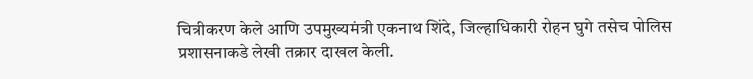चित्रीकरण केले आणि उपमुख्यमंत्री एकनाथ शिंदे, जिल्हाधिकारी रोहन घुगे तसेच पोलिस प्रशासनाकडे लेखी तक्रार दाखल केली.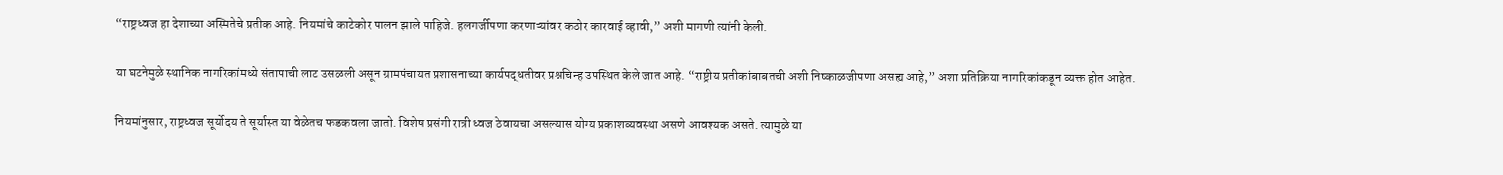“राष्ट्रध्वज हा देशाच्या अस्मितेचे प्रतीक आहे. नियमांचे काटेकोर पालन झाले पाहिजे. हलगर्जीपणा करणाऱ्यांवर कठोर कारवाई व्हावी,” अशी मागणी त्यांनी केली.

या घटनेमुळे स्थानिक नागरिकांमध्ये संतापाची लाट उसळली असून ग्रामपंचायत प्रशासनाच्या कार्यपद्धतीवर प्रश्नचिन्ह उपस्थित केले जात आहे. “राष्ट्रीय प्रतीकांबाबतची अशी निष्काळजीपणा असह्य आहे,” अशा प्रतिक्रिया नागरिकांकडून व्यक्त होत आहेत.

नियमांनुसार, राष्ट्रध्वज सूर्योदय ते सूर्यास्त या वेळेतच फडकवला जातो. विशेष प्रसंगी रात्री ध्वज ठेवायचा असल्यास योग्य प्रकाशव्यवस्था असणे आवश्यक असते. त्यामुळे या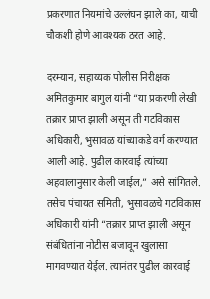प्रकरणात नियमांचे उल्लंघन झाले का, याची चौकशी होणे आवश्यक ठरत आहे.

दरम्यान, सहाय्यक पोलीस निरीक्षक अमितकुमार बागुल यांनी “या प्रकरणी लेखी तक्रार प्राप्त झाली असून ती गटविकास अधिकारी, भुसावळ यांच्याकडे वर्ग करण्यात आली आहे. पुढील कारवाई त्यांच्या अहवालानुसार केली जाईल,” असे सांगितले.
तसेच पंचायत समिती, भुसावळचे गटविकास अधिकारी यांनी “तक्रार प्राप्त झाली असून संबंधितांना नोटीस बजावून खुलासा मागवण्यात येईल. त्यानंतर पुढील कारवाई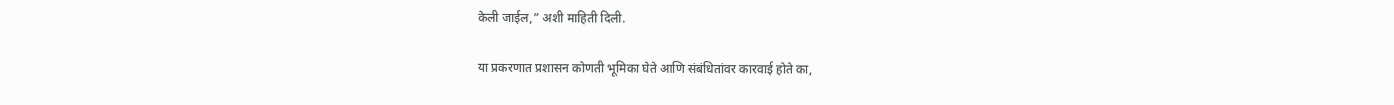केली जाईल,” अशी माहिती दिली.

या प्रकरणात प्रशासन कोणती भूमिका घेते आणि संबंधितांवर कारवाई होते का,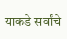याकडे सर्वांचे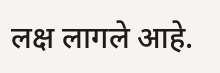लक्ष लागले आहे.